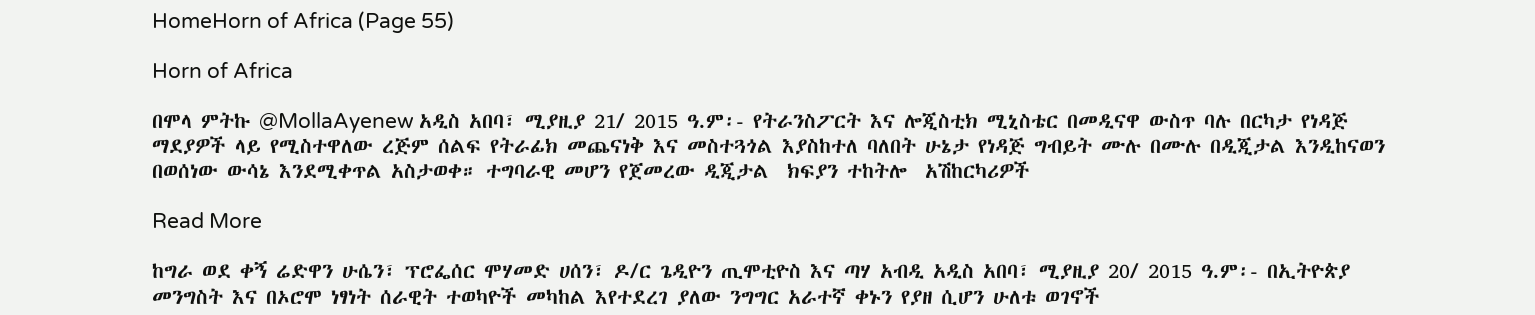HomeHorn of Africa (Page 55)

Horn of Africa

በሞላ ምትኩ @MollaAyenew አዲስ አበባ፣ ሚያዚያ 21/ 2015 ዓ.ም፡- የትራንስፖርት እና ሎጂስቲክ ሚኒስቴር በመዲናዋ ውስጥ ባሉ በርካታ የነዳጅ ማደያዎች ላይ የሚስተዋለው ረጅም ሰልፍ የትራፊክ መጨናነቅ እና መስተጓጎል እያስከተለ ባለበት ሁኔታ የነዳጅ ግብይት ሙሉ በሙሉ በዲጂታል እንዲከናወን በወሰነው ውሳኔ እንደሚቀጥል አስታወቀ። ተግባራዊ መሆን የጀመረው ዲጂታል  ክፍያን ተከትሎ  አሽከርካሪዎች

Read More

ከግራ ወደ ቀኝ ሬድዋን ሁሴን፣ ፕሮፌሰር ሞሃመድ ሀሰን፣ ዶ/ር ጌዲዮን ጢሞቲዮስ እና ጣሃ አብዲ አዲስ አበባ፣ ሚያዚያ 20/ 2015 ዓ.ም፡- በኢትዮጵያ መንግስት እና በኦሮሞ ነፃነት ሰራዊት ተወካዮች መካከል እየተደረገ ያለው ንግግር አራተኛ ቀኑን የያዘ ሲሆን ሁለቱ ወገኖች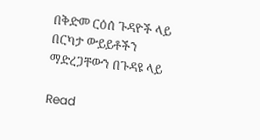በቅድመ ርዕሰ ጉዳዮች ላይ በርካታ ውይይቶችን ማድረጋቸውን በጉዳዩ ላይ

Read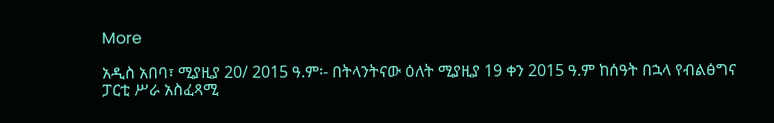More

አዲስ አበባ፣ ሚያዚያ 20/ 2015 ዓ.ም፡- በትላንትናው ዕለት ሚያዚያ 19 ቀን 2015 ዓ.ም ከሰዓት በኋላ የብልፅግና ፓርቲ ሥራ አስፈጻሚ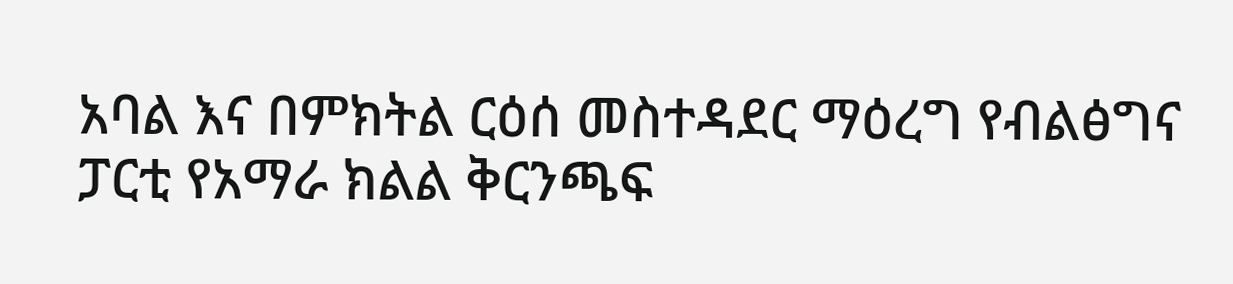አባል እና በምክትል ርዕሰ መስተዳደር ማዕረግ የብልፅግና ፓርቲ የአማራ ክልል ቅርንጫፍ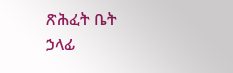ጽሕፈት ቤት ኃላፊ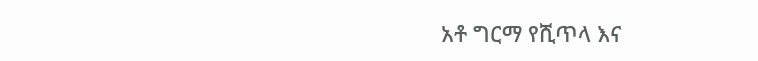አቶ ግርማ የሺጥላ እና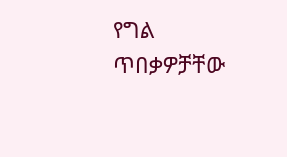የግል ጥበቃዎቻቸው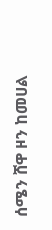ሰሜን ሸዋ ዞን ከመሀል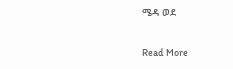ሜዳ ወደ

Read More